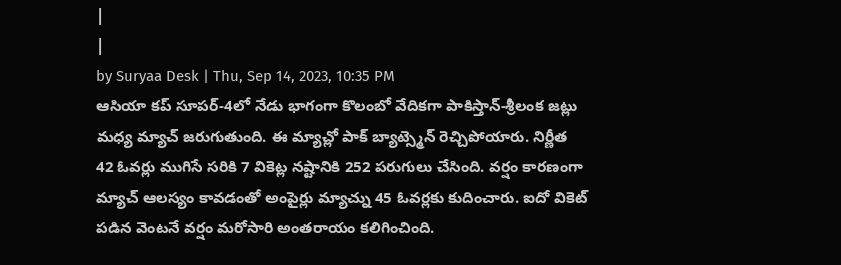|
|
by Suryaa Desk | Thu, Sep 14, 2023, 10:35 PM
ఆసియా కప్ సూపర్-4లో నేడు భాగంగా కొలంబో వేదికగా పాకిస్తాన్-శ్రీలంక జట్లు మధ్య మ్యాచ్ జరుగుతుంది. ఈ మ్యాచ్లో పాక్ బ్యాట్స్మెన్ రెచ్చిపోయారు. నిర్ణీత 42 ఓవర్లు ముగిసే సరికి 7 వికెట్ల నష్టానికి 252 పరుగులు చేసింది. వర్షం కారణంగా మ్యాచ్ ఆలస్యం కావడంతో అంపైర్లు మ్యాచ్ను 45 ఓవర్లకు కుదించారు. ఐదో వికెట్ పడిన వెంటనే వర్షం మరోసారి అంతరాయం కలిగించింది.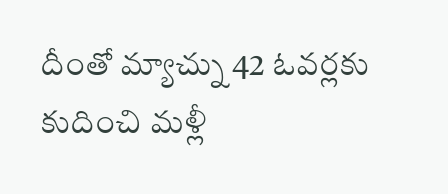దీంతో మ్యాచ్ను 42 ఓవర్లకు కుదించి మళ్లీ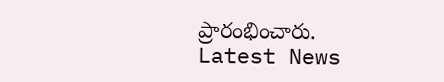ప్రారంభించారు.
Latest News